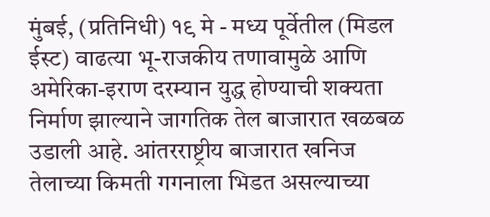मुंबई, (प्रतिनिधी) १९ मे - मध्य पूर्वेतील (मिडल ईस्ट) वाढत्या भू-राजकीय तणावामुळे आणि अमेरिका-इराण दरम्यान युद्ध होण्याची शक्यता निर्माण झाल्याने जागतिक तेल बाजारात खळबळ उडाली आहे. आंतरराष्ट्रीय बाजारात खनिज तेलाच्या किमती गगनाला भिडत असल्याच्या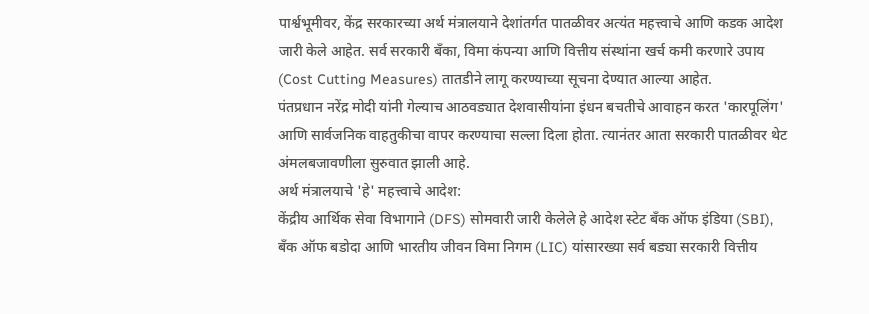पार्श्वभूमीवर, केंद्र सरकारच्या अर्थ मंत्रालयाने देशांतर्गत पातळीवर अत्यंत महत्त्वाचे आणि कडक आदेश जारी केले आहेत. सर्व सरकारी बँका, विमा कंपन्या आणि वित्तीय संस्थांना खर्च कमी करणारे उपाय (Cost Cutting Measures) तातडीने लागू करण्याच्या सूचना देण्यात आल्या आहेत.
पंतप्रधान नरेंद्र मोदी यांनी गेल्याच आठवड्यात देशवासीयांना इंधन बचतीचे आवाहन करत 'कारपूलिंग' आणि सार्वजनिक वाहतुकीचा वापर करण्याचा सल्ला दिला होता. त्यानंतर आता सरकारी पातळीवर थेट अंमलबजावणीला सुरुवात झाली आहे.
अर्थ मंत्रालयाचे 'हे' महत्त्वाचे आदेश:
केंद्रीय आर्थिक सेवा विभागाने (DFS) सोमवारी जारी केलेले हे आदेश स्टेट बँक ऑफ इंडिया (SBI), बँक ऑफ बडोदा आणि भारतीय जीवन विमा निगम (LIC) यांसारख्या सर्व बड्या सरकारी वित्तीय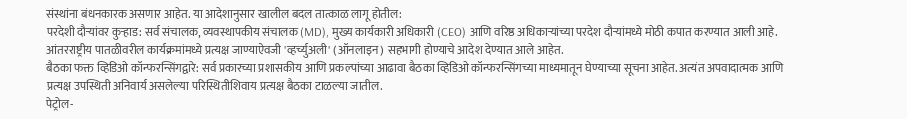संस्थांना बंधनकारक असणार आहेत. या आदेशानुसार खालील बदल तात्काळ लागू होतील:
परदेशी दौऱ्यांवर कुऱ्हाड: सर्व संचालक, व्यवस्थापकीय संचालक (MD), मुख्य कार्यकारी अधिकारी (CEO) आणि वरिष्ठ अधिकाऱ्यांच्या परदेश दौऱ्यांमध्ये मोठी कपात करण्यात आली आहे. आंतरराष्ट्रीय पातळीवरील कार्यक्रमांमध्ये प्रत्यक्ष जाण्याऐवजी 'व्हर्च्युअली' (ऑनलाइन) सहभागी होण्याचे आदेश देण्यात आले आहेत.
बैठका फक्त व्हिडिओ कॉन्फरन्सिंगद्वारे: सर्व प्रकारच्या प्रशासकीय आणि प्रकल्पांच्या आढावा बैठका व्हिडिओ कॉन्फरन्सिंगच्या माध्यमातून घेण्याच्या सूचना आहेत. अत्यंत अपवादात्मक आणि प्रत्यक्ष उपस्थिती अनिवार्य असलेल्या परिस्थितीशिवाय प्रत्यक्ष बैठका टाळल्या जातील.
पेट्रोल-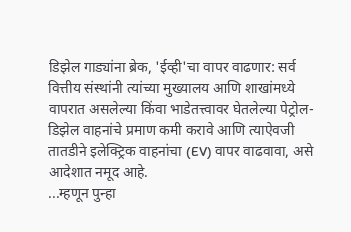डिझेल गाड्यांना ब्रेक, 'ईव्ही'चा वापर वाढणार: सर्व वित्तीय संस्थांनी त्यांच्या मुख्यालय आणि शाखांमध्ये वापरात असलेल्या किंवा भाडेतत्त्वावर घेतलेल्या पेट्रोल-डिझेल वाहनांचे प्रमाण कमी करावे आणि त्याऐवजी तातडीने इलेक्ट्रिक वाहनांचा (EV) वापर वाढवावा, असे आदेशात नमूद आहे.
...म्हणून पुन्हा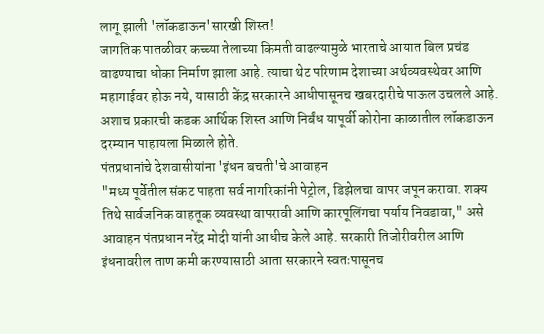लागू झाली 'लॉकडाऊन'सारखी शिस्त!
जागतिक पातळीवर कच्च्या तेलाच्या किमती वाढल्यामुळे भारताचे आयात बिल प्रचंड वाढण्याचा धोका निर्माण झाला आहे. त्याचा थेट परिणाम देशाच्या अर्थव्यवस्थेवर आणि महागाईवर होऊ नये, यासाठी केंद्र सरकारने आधीपासूनच खबरदारीचे पाऊल उचलले आहे. अशाच प्रकारची कडक आर्थिक शिस्त आणि निर्बंध यापूर्वी कोरोना काळातील लॉकडाऊन दरम्यान पाहायला मिळाले होते.
पंतप्रधानांचे देशवासीयांना 'इंधन बचती'चे आवाहन
"मध्य पूर्वेतील संकट पाहता सर्व नागरिकांनी पेट्रोल, डिझेलचा वापर जपून करावा. शक्य तिथे सार्वजनिक वाहतूक व्यवस्था वापरावी आणि कारपूलिंगचा पर्याय निवडावा," असे आवाहन पंतप्रधान नरेंद्र मोदी यांनी आधीच केले आहे. सरकारी तिजोरीवरील आणि इंधनावरील ताण कमी करण्यासाठी आता सरकारने स्वतःपासूनच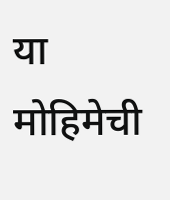या मोहिमेची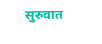सुरुवात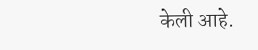केली आहे.